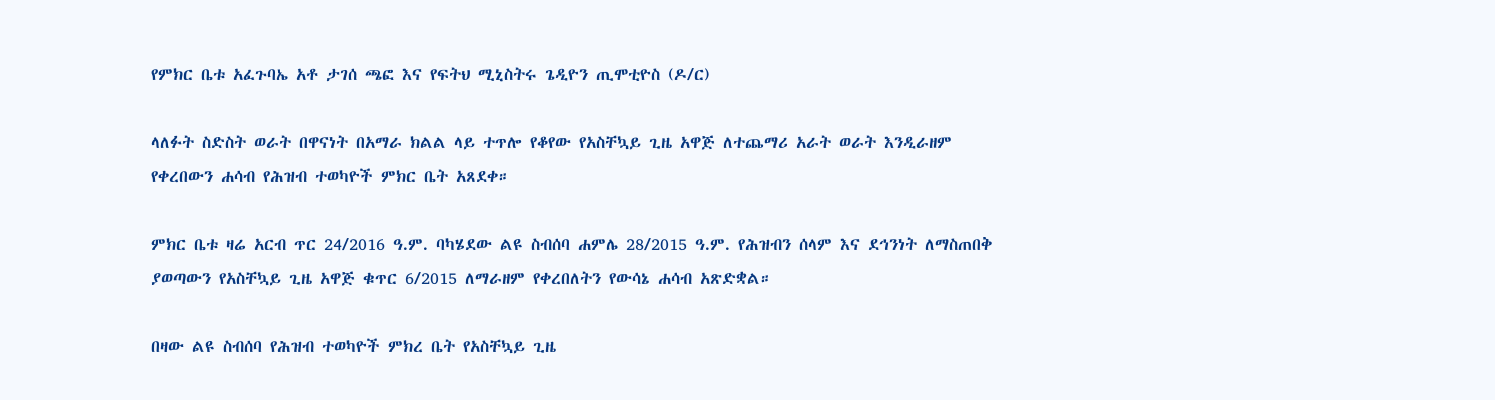የምክር ቤቱ አፈጉባኤ አቶ ታገሰ ጫፎ እና የፍትህ ሚኒስትሩ ጌዲዮን ጢሞቲዮስ (ዶ/ር)

ላለፉት ስድስት ወራት በዋናነት በአማራ ክልል ላይ ተጥሎ የቆየው የአስቸኳይ ጊዜ አዋጅ ለተጨማሪ አራት ወራት እንዲራዘም የቀረበውን ሐሳብ የሕዝብ ተወካዮች ምክር ቤት አጸደቀ።

ምክር ቤቱ ዛሬ አርብ ጥር 24/2016 ዓ.ም. ባካሄደው ልዩ ስብሰባ ሐምሌ 28/2015 ዓ.ም. የሕዝብን ሰላም እና ደኅንነት ለማስጠበቅ ያወጣውን የአስቸኳይ ጊዜ አዋጅ ቁጥር 6/2015 ለማራዘም የቀረበለትን የውሳኔ ሐሳብ አጽድቋል።

በዛው ልዩ ስብሰባ የሕዝብ ተወካዮች ምክረ ቤት የአስቸኳይ ጊዜ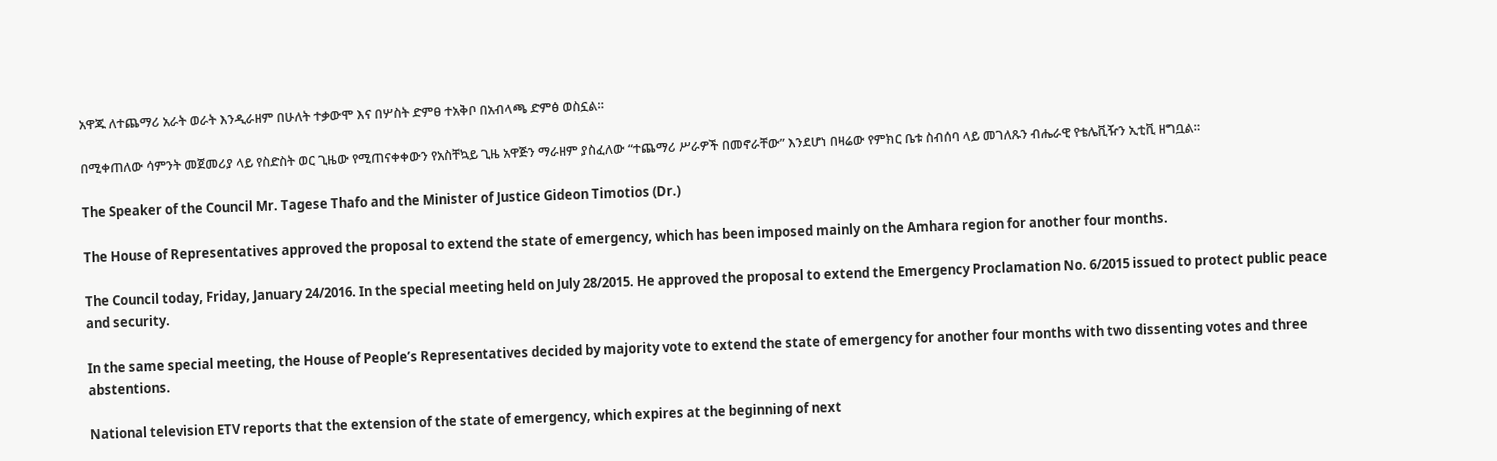አዋጁ ለተጨማሪ አራት ወራት እንዲራዘም በሁለት ተቃውሞ እና በሦስት ድምፀ ተአቅቦ በአብላጫ ድምፅ ወስኗል።

በሚቀጠለው ሳምንት መጀመሪያ ላይ የስድስት ወር ጊዜው የሚጠናቀቀውን የአስቸኳይ ጊዜ አዋጅን ማራዘም ያስፈለው “ተጨማሪ ሥራዎች በመኖራቸው” እንደሆነ በዛሬው የምክር ቤቱ ስብሰባ ላይ መገለጹን ብሔራዊ የቴሌቪዥን ኢቲቪ ዘግቧል።

The Speaker of the Council Mr. Tagese Thafo and the Minister of Justice Gideon Timotios (Dr.)

The House of Representatives approved the proposal to extend the state of emergency, which has been imposed mainly on the Amhara region for another four months.

The Council today, Friday, January 24/2016. In the special meeting held on July 28/2015. He approved the proposal to extend the Emergency Proclamation No. 6/2015 issued to protect public peace and security.

In the same special meeting, the House of People’s Representatives decided by majority vote to extend the state of emergency for another four months with two dissenting votes and three abstentions.

National television ETV reports that the extension of the state of emergency, which expires at the beginning of next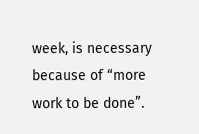week, is necessary because of “more work to be done”.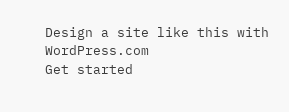Design a site like this with WordPress.com
Get started